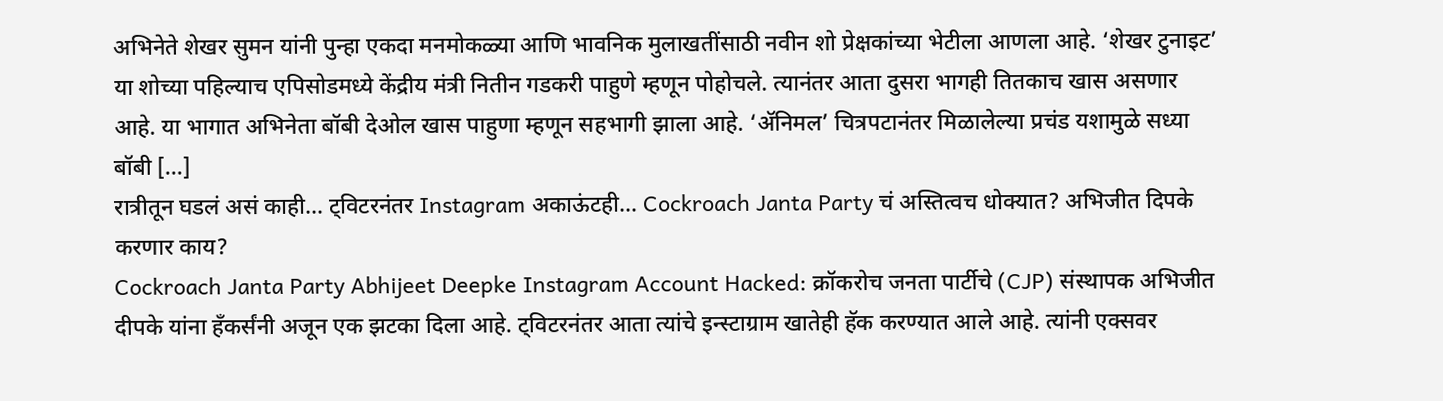अभिनेते शेखर सुमन यांनी पुन्हा एकदा मनमोकळ्या आणि भावनिक मुलाखतींसाठी नवीन शो प्रेक्षकांच्या भेटीला आणला आहे. ‘शेखर टुनाइट’ या शोच्या पहिल्याच एपिसोडमध्ये केंद्रीय मंत्री नितीन गडकरी पाहुणे म्हणून पोहोचले. त्यानंतर आता दुसरा भागही तितकाच खास असणार आहे. या भागात अभिनेता बॉबी देओल खास पाहुणा म्हणून सहभागी झाला आहे. ‘ॲनिमल’ चित्रपटानंतर मिळालेल्या प्रचंड यशामुळे सध्या बॉबी […]
रात्रीतून घडलं असं काही… ट्विटरनंतर Instagram अकाऊंटही… Cockroach Janta Party चं अस्तित्वच धोक्यात? अभिजीत दिपके करणार काय?
Cockroach Janta Party Abhijeet Deepke Instagram Account Hacked: क्रॉकरोच जनता पार्टीचे (CJP) संस्थापक अभिजीत दीपके यांना हँकर्संनी अजून एक झटका दिला आहे. ट्विटरनंतर आता त्यांचे इन्स्टाग्राम खातेही हॅक करण्यात आले आहे. त्यांनी एक्सवर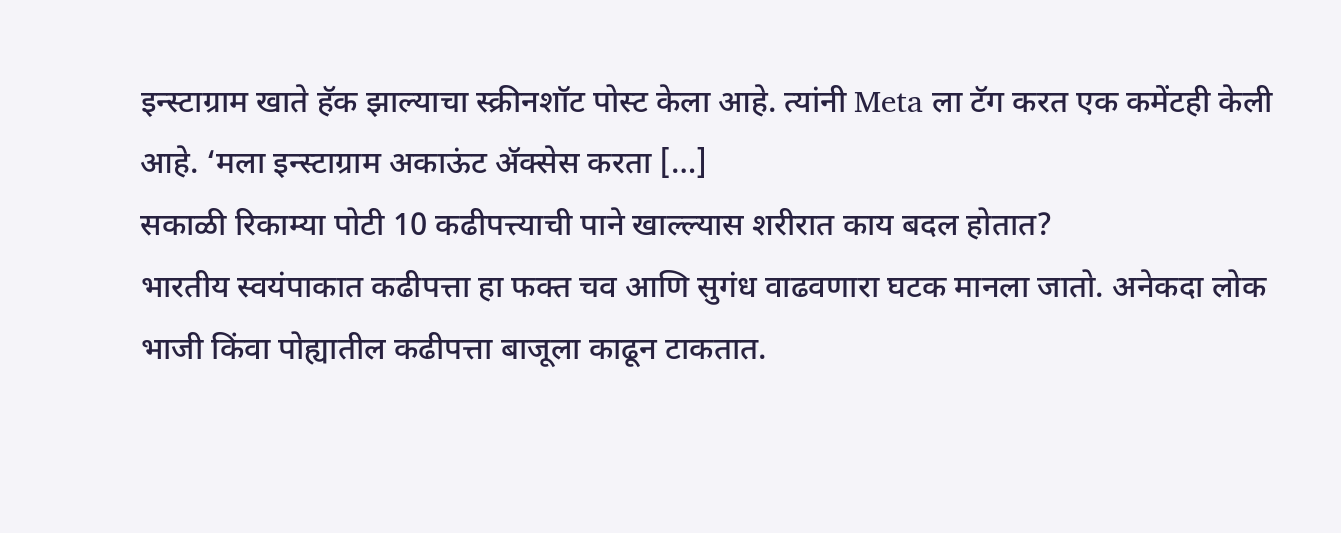इन्स्टाग्राम खाते हॅक झाल्याचा स्क्रीनशॉट पोस्ट केला आहे. त्यांनी Meta ला टॅग करत एक कमेंटही केली आहे. ‘मला इन्स्टाग्राम अकाऊंट ॲक्सेस करता […]
सकाळी रिकाम्या पोटी 10 कढीपत्त्याची पाने खाल्ल्यास शरीरात काय बदल होतात?
भारतीय स्वयंपाकात कढीपत्ता हा फक्त चव आणि सुगंध वाढवणारा घटक मानला जातो. अनेकदा लोक भाजी किंवा पोह्यातील कढीपत्ता बाजूला काढून टाकतात.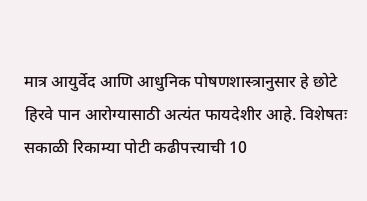मात्र आयुर्वेद आणि आधुनिक पोषणशास्त्रानुसार हे छोटे हिरवे पान आरोग्यासाठी अत्यंत फायदेशीर आहे. विशेषतः सकाळी रिकाम्या पोटी कढीपत्त्याची 10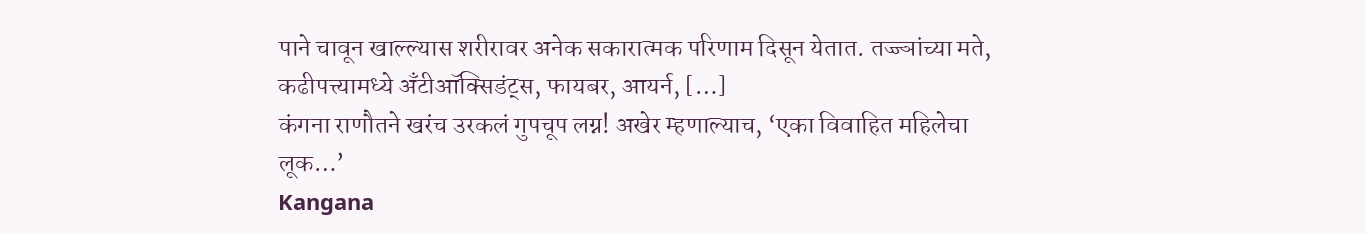पाने चावून खाल्ल्यास शरीरावर अनेक सकारात्मक परिणाम दिसून येतात. तज्ज्ञांच्या मते, कढीपत्त्यामध्ये अँटीऑक्सिडंट्स, फायबर, आयर्न, […]
कंगना राणौतने खरंच उरकलं गुपचूप लग्न! अखेर म्हणाल्याच, ‘एका विवाहित महिलेचा लूक…’
Kangana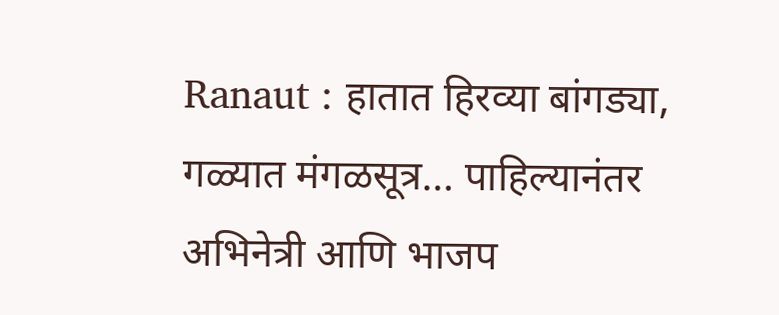Ranaut : हातात हिरव्या बांगड्या, गळ्यात मंगळसूत्र… पाहिल्यानंतर अभिनेत्री आणि भाजप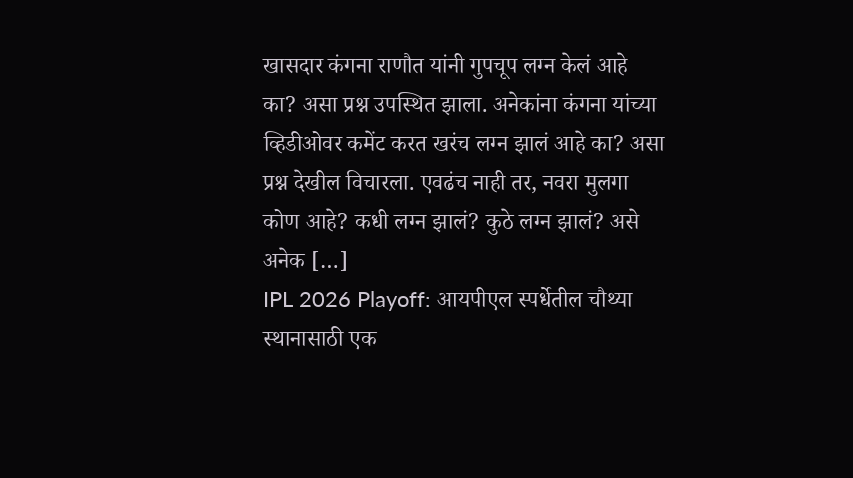खासदार कंगना राणौत यांनी गुपचूप लग्न केलं आहे का? असा प्रश्न उपस्थित झाला. अनेकांना कंगना यांच्या व्हिडीओवर कमेंट करत खरंच लग्न झालं आहे का? असा प्रश्न देखील विचारला. एवढंच नाही तर, नवरा मुलगा कोण आहे? कधी लग्न झालं? कुठे लग्न झालं? असे अनेक […]
IPL 2026 Playoff: आयपीएल स्पर्धेतील चौथ्या स्थानासाठी एक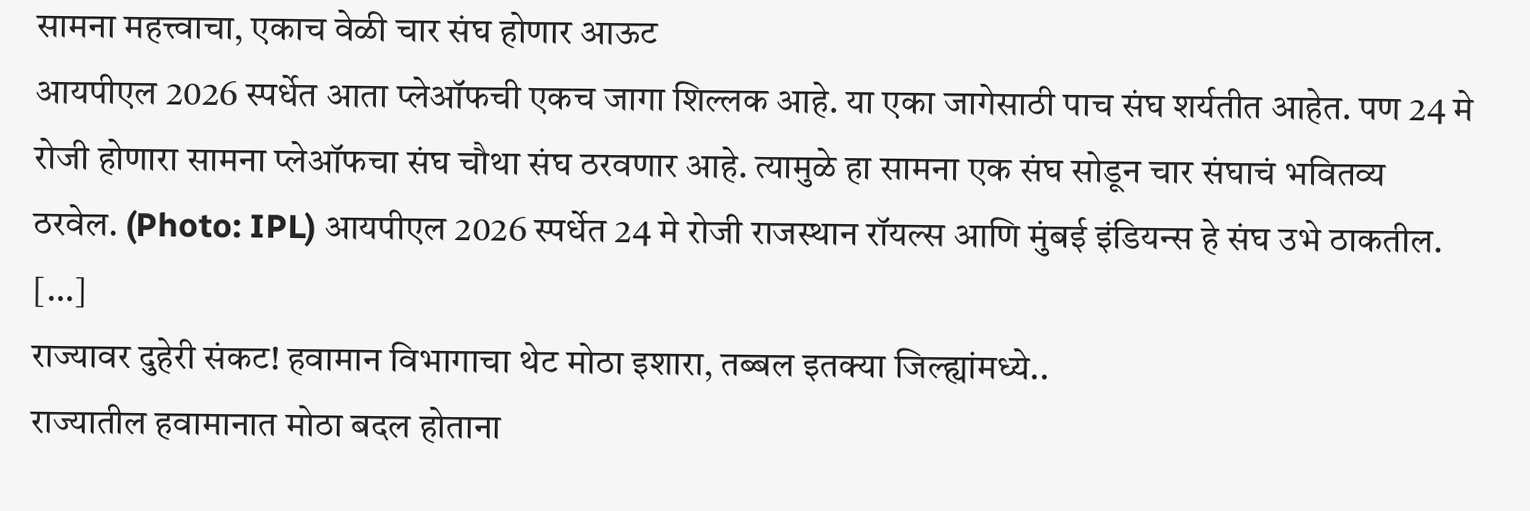सामना महत्त्वाचा, एकाच वेळी चार संघ होणार आऊट
आयपीएल 2026 स्पर्धेत आता प्लेऑफची एकच जागा शिल्लक आहे. या एका जागेसाठी पाच संघ शर्यतीत आहेत. पण 24 मे रोजी होणारा सामना प्लेऑफचा संघ चौथा संघ ठरवणार आहे. त्यामुळे हा सामना एक संघ सोडून चार संघाचं भवितव्य ठरवेल. (Photo: IPL) आयपीएल 2026 स्पर्धेत 24 मे रोजी राजस्थान रॉयल्स आणि मुंबई इंडियन्स हे संघ उभे ठाकतील. […]
राज्यावर दुहेरी संकट! हवामान विभागाचा थेट मोठा इशारा, तब्बल इतक्या जिल्ह्यांमध्ये..
राज्यातील हवामानात मोठा बदल होताना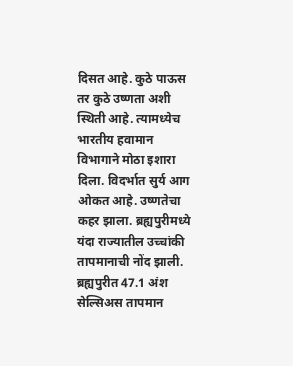दिसत आहे. कुठे पाऊस तर कुठे उष्णता अशी स्थिती आहे. त्यामध्येच भारतीय हवामान विभागाने मोठा इशारा दिला. विदर्भात सुर्य आग ओकत आहे. उष्णतेचा कहर झाला. ब्रह्यपुरीमध्ये यंदा राज्यातील उच्चांकी तापमानाची नोंद झाली. ब्रह्यपुरीत 47.1 अंश सेल्सिअस तापमान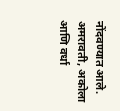नोंदवण्यात आले. अमरावती, अकोला आणि वर्धा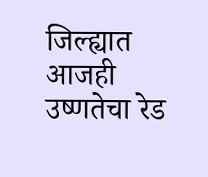जिल्ह्यात आजही उष्णतेचा रेड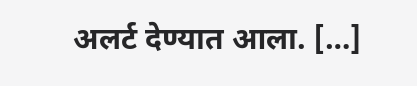अलर्ट देण्यात आला. […]